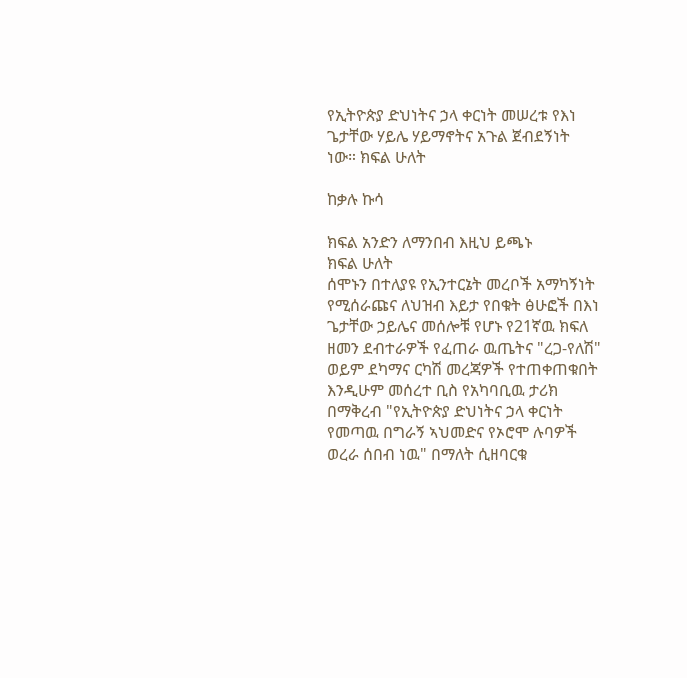የኢትዮጵያ ድህነትና ኃላ ቀርነት መሠረቱ የእነ ጌታቸው ሃይሌ ሃይማኖትና አጉል ጀብደኝነት ነው። ክፍል ሁለት

ከቃሉ ኩሳ

ክፍል አንድን ለማንበብ እዚህ ይጫኑ
ክፍል ሁለት
ሰሞኑን በተለያዩ የኢንተርኔት መረቦች አማካኝነት የሚሰራጩና ለህዝብ እይታ የበቁት ፅሁፎች በእነ ጌታቸው ኃይሌና መሰሎቹ የሆኑ የ21ኛዉ ክፍለ ዘመን ደብተራዎች የፈጠራ ዉጤትና "ረጋ-የለሽ" ወይም ደካማና ርካሽ መረጃዎች የተጠቀጠቁበት እንዲሁም መሰረተ ቢስ የአካባቢዉ ታሪክ በማቅረብ "የኢትዮጵያ ድህነትና ኃላ ቀርነት የመጣዉ በግራኝ ኣህመድና የኦሮሞ ሉባዎች ወረራ ሰበብ ነዉ" በማለት ሲዘባርቁ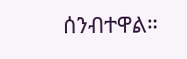ሰንብተዋል።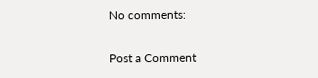No comments:

Post a Comment